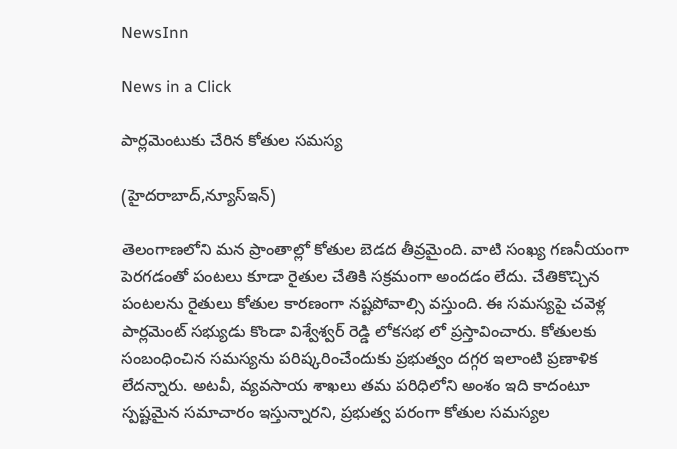NewsInn

News in a Click

పార్లమెంటుకు చేరిన కోతుల సమస్య

(హైదరాబాద్,న్యూస్ఇన్)

తెలంగాణలోని మన ప్రాంతాల్లో కోతుల బెడద తీవ్రమైంది. వాటి సంఖ్య గణనీయంగా పెరగడంతో పంటలు కూడా రైతుల చేతికి సక్రమంగా అందడం లేదు. చేతికొచ్చిన పంటలను రైతులు కోతుల కారణంగా నష్టపోవాల్సి వస్తుంది. ఈ సమస్యపై చవెళ్ల పార్లమెంట్ సభ్యుడు కొండా విశ్వేశ్వర్ రెడ్డి లోకసభ లో ప్రస్తావించారు. కోతులకు సంబంధించిన సమస్యను పరిష్కరించేందుకు ప్రభుత్వం దగ్గర ఇలాంటి ప్రణాళిక లేదన్నారు. అటవీ, వ్యవసాయ శాఖలు తమ పరిధిలోని అంశం ఇది కాదంటూ స్పష్టమైన సమాచారం ఇస్తున్నారని, ప్రభుత్వ పరంగా కోతుల సమస్యల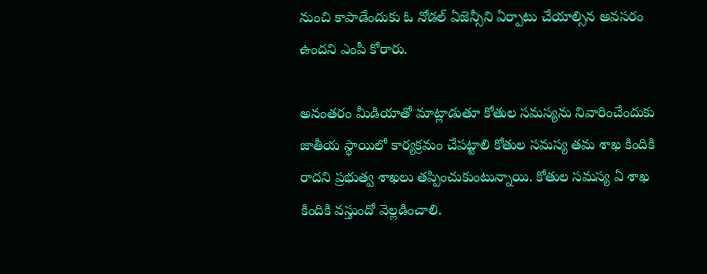నుంచి కాపాడేందుకు ఓ నోడల్ ఏజెన్సీని ఏర్పాటు చేయాల్సిన అవసరం ఉందని ఎంపీ కోరారు.

అనంతరం మీడియాతో మాట్లాడుతూ కోతుల సమస్యను నివారించేందుకు జాతీయ స్థాయిలో కార్యక్రమం చేపట్టాలి కోతుల సమస్య తమ శాఖ కిందికి రాదని ప్రభుత్వ శాఖలు తప్పించుకుంటున్నాయి. కోతుల సమస్య ఏ శాఖ కిందికి వస్తుందో వెల్లడించాలి.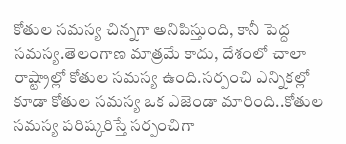కోతుల సమస్య చిన్నగా అనిపిస్తుంది, కానీ పెద్ద సమస్య.తెలంగాణ మాత్రమే కాదు, దేశంలో చాలా రాష్ట్రాల్లో కోతుల సమస్య ఉంది.సర్పంచి ఎన్నికల్లో కూడా కోతుల సమస్య ఒక ఎజెండా మారింది..కోతుల సమస్య పరిష్కరిస్తే సర్పంచిగా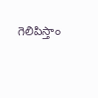గెలిపిస్తాం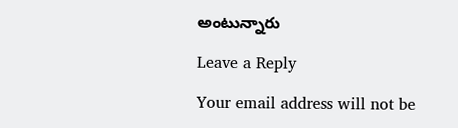అంటున్నారు

Leave a Reply

Your email address will not be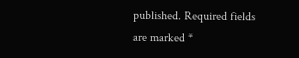published. Required fields are marked *